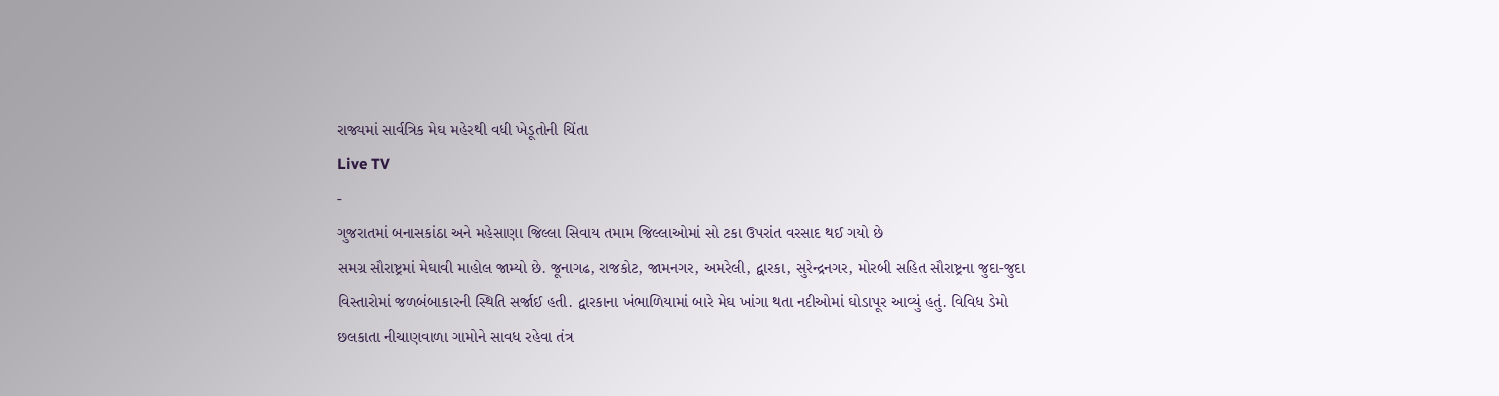રાજ્યમાં સાર્વત્રિક મેઘ મહેરથી વધી ખેડૂતોની ચિંતા
Live TV
-
ગુજરાતમાં બનાસકાંઠા અને મહેસાણા જિલ્લા સિવાય તમામ જિલ્લાઓમાં સો ટકા ઉપરાંત વરસાદ થઈ ગયો છે
સમગ્ર સૌરાષ્ટ્રમાં મેઘાવી માહોલ જામ્યો છે. જૂનાગઢ, રાજકોટ, જામનગર, અમરેલી, દ્વારકા, સુરેન્દ્રનગર, મોરબી સહિત સૌરાષ્ટ્રના જુદા-જુદા વિસ્તારોમાં જળબંબાકારની સ્થિતિ સર્જાઈ હતી. દ્વારકાના ખંભાળિયામાં બારે મેઘ ખાંગા થતા નદીઓમાં ઘોડાપૂર આવ્યું હતું. વિવિધ ડેમો છલકાતા નીચાણવાળા ગામોને સાવધ રહેવા તંત્ર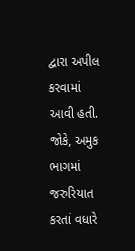દ્વારા અપીલ કરવામાં આવી હતી. જોકે, અમુક ભાગમાં જરુરિયાત કરતાં વધારે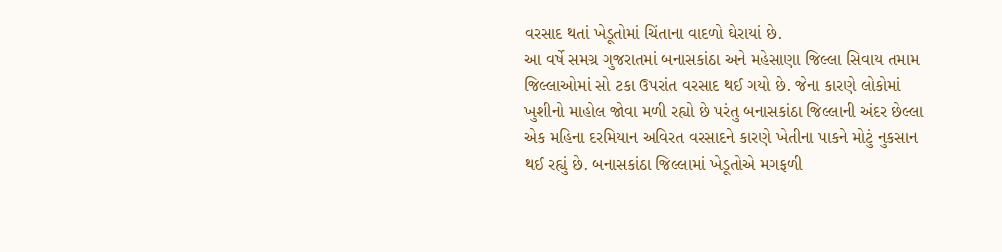વરસાદ થતાં ખેડૂતોમાં ચિંતાના વાદળો ઘેરાયાં છે.
આ વર્ષે સમગ્ર ગુજરાતમાં બનાસકાંઠા અને મહેસાણા જિલ્લા સિવાય તમામ જિલ્લાઓમાં સો ટકા ઉપરાંત વરસાદ થઈ ગયો છે. જેના કારણે લોકોમાં ખુશીનો માહોલ જોવા મળી રહ્યો છે પરંતુ બનાસકાંઠા જિલ્લાની અંદર છેલ્લા એક મહિના દરમિયાન અવિરત વરસાદને કારણે ખેતીના પાકને મોટું નુકસાન થઈ રહ્યું છે. બનાસકાંઠા જિલ્લામાં ખેડૂતોએ મગફળી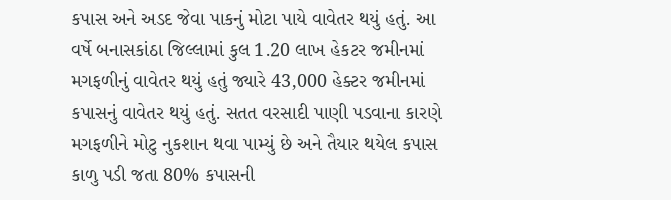કપાસ અને અડદ જેવા પાકનું મોટા પાયે વાવેતર થયું હતું. આ વર્ષે બનાસકાંઠા જિલ્લામાં કુલ 1.20 લાખ હેકટર જમીનમાં મગફળીનું વાવેતર થયું હતું જ્યારે 43,000 હેક્ટર જમીનમાં કપાસનું વાવેતર થયું હતું. સતત વરસાદી પાણી પડવાના કારણે મગફળીને મોટુ નુકશાન થવા પામ્યું છે અને તૈયાર થયેલ કપાસ કાળુ પડી જતા 80% કપાસની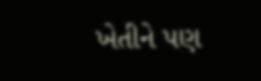ખેતીને પણ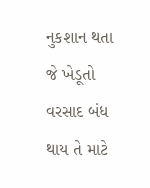નુકશાન થતા જે ખેડૂતો વરસાદ બંધ થાય તે માટે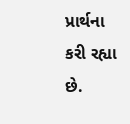પ્રાર્થના કરી રહ્યા છે.